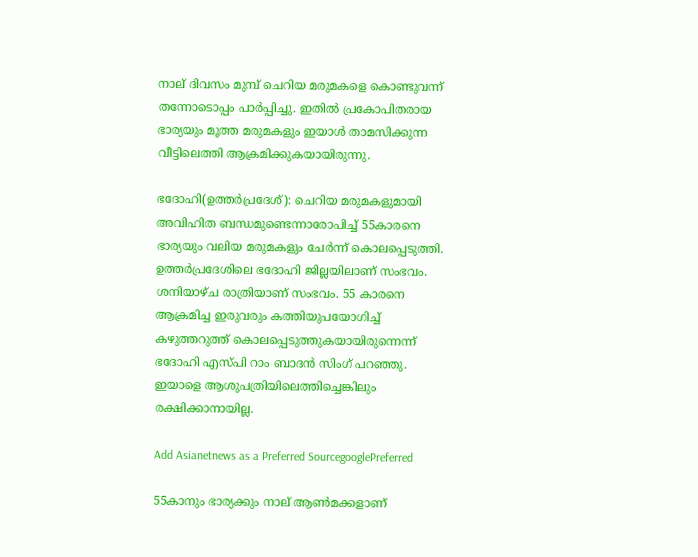നാല് ദിവസം മുമ്പ് ചെറിയ മരുമകളെ കൊണ്ടുവന്ന് തന്നോടൊപ്പം പാര്‍പ്പിച്ചു. ഇതില്‍ പ്രകോപിതരായ ഭാര്യയും മൂത്ത മരുമകളും ഇയാള്‍ താമസിക്കുന്ന വീട്ടിലെത്തി ആക്രമിക്കുകയായിരുന്നു.

ഭദോഹി(ഉത്തര്‍പ്രദേശ്): ചെറിയ മരുമകളുമായി അവിഹിത ബന്ധമുണ്ടെന്നാരോപിച്ച് 55കാരനെ ഭാര്യയും വലിയ മരുമകളും ചേര്‍ന്ന് കൊലപ്പെടുത്തി. ഉത്തര്‍പ്രദേശിലെ ഭദോഹി ജില്ലയിലാണ് സംഭവം. ശനിയാഴ്ച രാത്രിയാണ് സംഭവം. 55 കാരനെ ആക്രമിച്ച ഇരുവരും കത്തിയുപയോഗിച്ച് കഴുത്തറുത്ത് കൊലപ്പെടുത്തുകയായിരുന്നെന്ന് ഭദോഹി എസ്പി റാം ബാദന്‍ സിംഗ് പറഞ്ഞു. ഇയാളെ ആശുപത്രിയിലെത്തിച്ചെങ്കിലും രക്ഷിക്കാനായില്ല.

Add Asianetnews as a Preferred SourcegooglePreferred

55കാനും ഭാര്യക്കും നാല് ആണ്‍മക്കളാണ്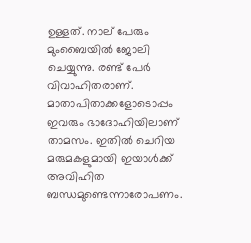ഉള്ളത്. നാല് പേരും മുംബൈയില്‍ ജോലി ചെയ്യുന്നു. രണ്ട് പേര്‍ വിവാഹിതരാണ്. മാതാപിതാക്കളോടൊപ്പം ഇവരും ഭാദോഹിയിലാണ് താമസം. ഇതില്‍ ചെറിയ മരുമകളുമായി ഇയാള്‍ക്ക് അവിഹിത ബന്ധമുണ്ടെന്നാരോപണം.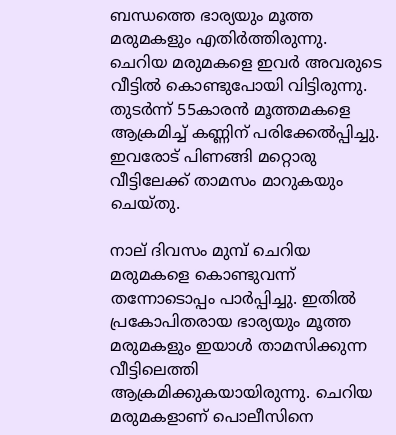ബന്ധത്തെ ഭാര്യയും മൂത്ത മരുമകളും എതിര്‍ത്തിരുന്നു. ചെറിയ മരുമകളെ ഇവര്‍ അവരുടെ വീട്ടില്‍ കൊണ്ടുപോയി വിട്ടിരുന്നു. തുടര്‍ന്ന് 55കാരന്‍ മൂത്തമകളെ ആക്രമിച്ച് കണ്ണിന് പരിക്കേല്‍പ്പിച്ചു. ഇവരോട് പിണങ്ങി മറ്റൊരു വീട്ടിലേക്ക് താമസം മാറുകയും ചെയ്തു.

നാല് ദിവസം മുമ്പ് ചെറിയ മരുമകളെ കൊണ്ടുവന്ന് തന്നോടൊപ്പം പാര്‍പ്പിച്ചു. ഇതില്‍ പ്രകോപിതരായ ഭാര്യയും മൂത്ത മരുമകളും ഇയാള്‍ താമസിക്കുന്ന വീട്ടിലെത്തി ആക്രമിക്കുകയായിരുന്നു. ചെറിയ മരുമകളാണ് പൊലീസിനെ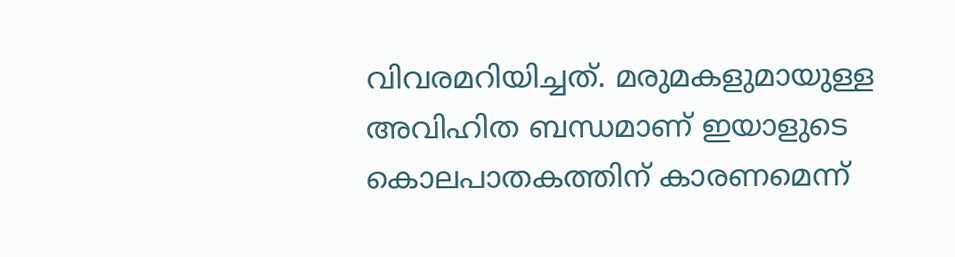വിവരമറിയിച്ചത്. മരുമകളുമായുള്ള അവിഹിത ബന്ധമാണ് ഇയാളുടെ കൊലപാതകത്തിന് കാരണമെന്ന്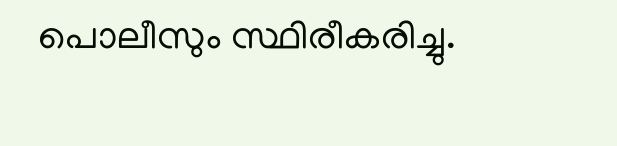പൊലീസും സ്ഥിരീകരിച്ചു.